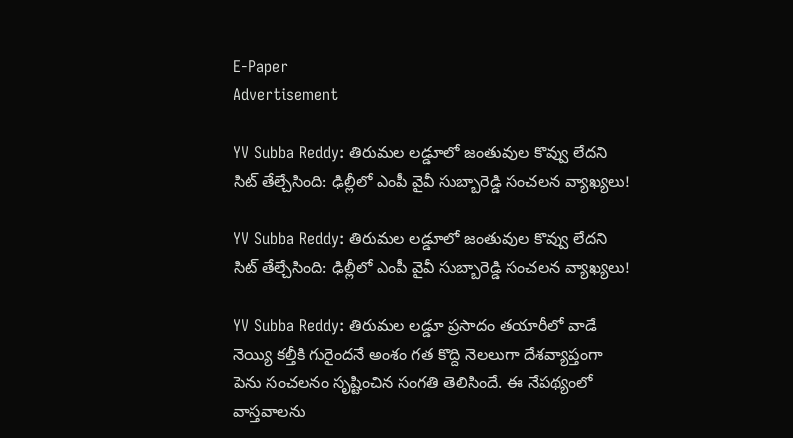E-Paper
Advertisement

YV Subba Reddy: తిరుమల లడ్డూలో జంతువుల కొవ్వు లేదని సిట్ తేల్చేసింది: ఢిల్లీలో ఎంపీ వైవీ సుబ్బారెడ్డి సంచలన వ్యాఖ్యలు!

YV Subba Reddy: తిరుమల లడ్డూలో జంతువుల కొవ్వు లేదని సిట్ తేల్చేసింది: ఢిల్లీలో ఎంపీ వైవీ సుబ్బారెడ్డి సంచలన వ్యాఖ్యలు!

YV Subba Reddy: తిరుమల లడ్డూ ప్రసాదం తయారీలో వాడే నెయ్యి కల్తీకి గురైందనే అంశం గత కొద్ది నెలలుగా దేశవ్యాప్తంగా పెను సంచలనం సృష్టించిన సంగతి తెలిసిందే. ఈ నేపథ్యంలో వాస్తవాలను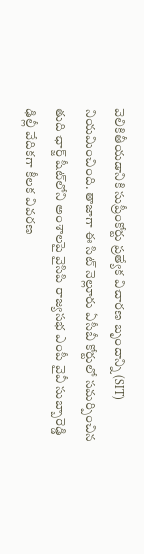వెలికితీయడానికి సుప్రీంకోర్టు ప్రత్యేక విచారణ బృందాన్ని (SIT) నియమించింది. తాజాగా ఈ సిట్ నెల్లూరు ఏసీబీ కోర్టులో సమర్పించిన తుది ఛార్జ్ షీట్‌లోని అంశాలపై వైసిపి రాజ్యసభ ఎంపీ వైవీ సుబ్బారెడ్డి ఢిల్లీ వేదికగా కీలక వివరణ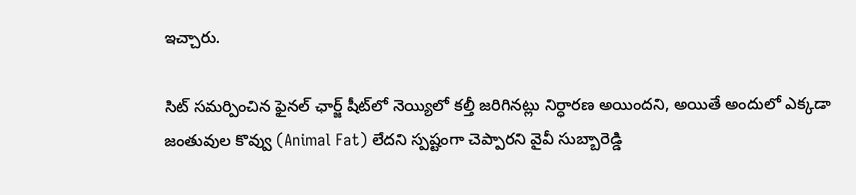ఇచ్చారు.

సిట్ సమర్పించిన ఫైనల్ ఛార్జ్ షీట్‌లో నెయ్యిలో కల్తీ జరిగినట్లు నిర్ధారణ అయిందని, అయితే అందులో ఎక్కడా జంతువుల కొవ్వు (Animal Fat) లేదని స్పష్టంగా చెప్పారని వైవీ సుబ్బారెడ్డి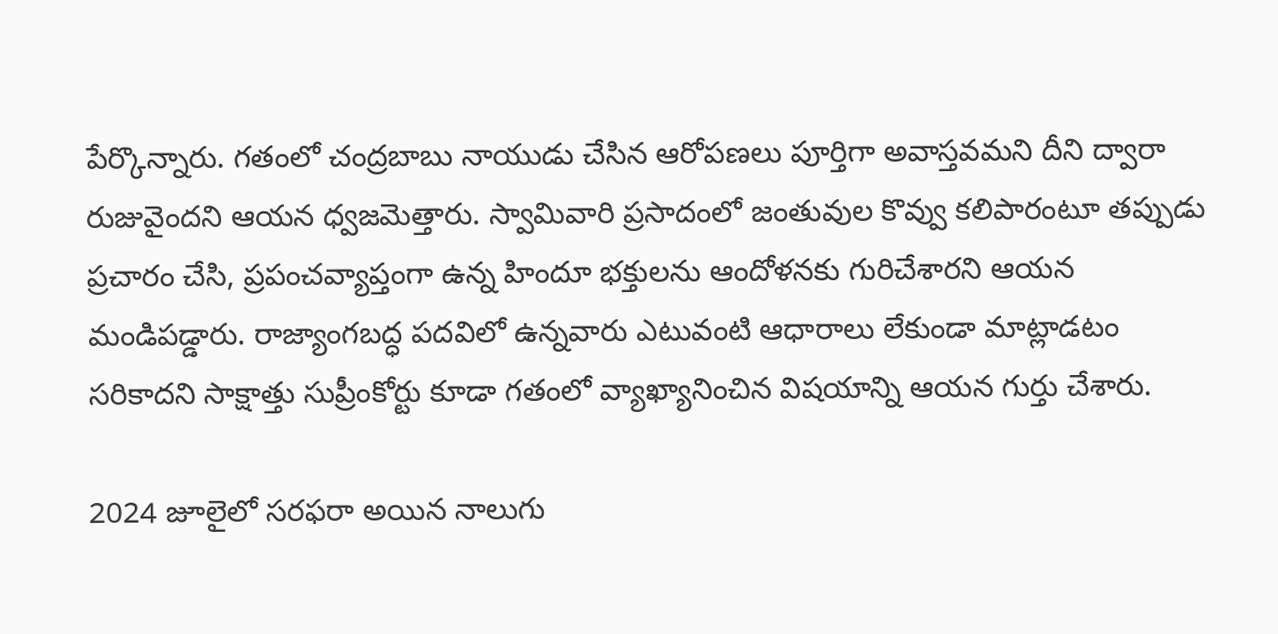పేర్కొన్నారు. గతంలో చంద్రబాబు నాయుడు చేసిన ఆరోపణలు పూర్తిగా అవాస్తవమని దీని ద్వారా రుజువైందని ఆయన ధ్వజమెత్తారు. స్వామివారి ప్రసాదంలో జంతువుల కొవ్వు కలిపారంటూ తప్పుడు ప్రచారం చేసి, ప్రపంచవ్యాప్తంగా ఉన్న హిందూ భక్తులను ఆందోళనకు గురిచేశారని ఆయన మండిపడ్డారు. రాజ్యాంగబద్ధ పదవిలో ఉన్నవారు ఎటువంటి ఆధారాలు లేకుండా మాట్లాడటం సరికాదని సాక్షాత్తు సుప్రీంకోర్టు కూడా గతంలో వ్యాఖ్యానించిన విషయాన్ని ఆయన గుర్తు చేశారు.

2024 జూలైలో సరఫరా అయిన నాలుగు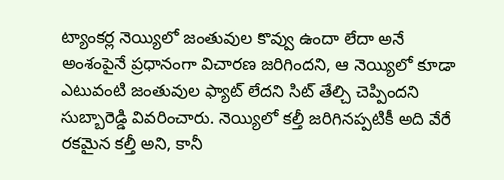ట్యాంకర్ల నెయ్యిలో జంతువుల కొవ్వు ఉందా లేదా అనే అంశంపైనే ప్రధానంగా విచారణ జరిగిందని, ఆ నెయ్యిలో కూడా ఎటువంటి జంతువుల ఫ్యాట్ లేదని సిట్ తేల్చి చెప్పిందని సుబ్బారెడ్డి వివరించారు. నెయ్యిలో కల్తీ జరిగినప్పటికీ అది వేరే రకమైన కల్తీ అని, కానీ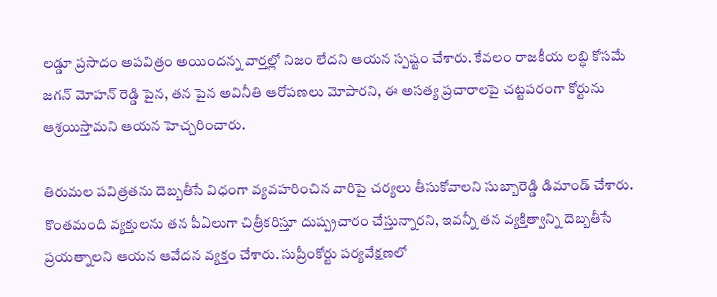లడ్డూ ప్రసాదం అపవిత్రం అయిందన్న వార్తల్లో నిజం లేదని ఆయన స్పష్టం చేశారు. కేవలం రాజకీయ లబ్ధి కోసమే జగన్ మోహన్ రెడ్డి పైన, తన పైన అవినీతి ఆరోపణలు మోపారని, ఈ అసత్య ప్రచారాలపై చట్టపరంగా కోర్టును ఆశ్రయిస్తామని ఆయన హెచ్చరించారు.

తిరుమల పవిత్రతను దెబ్బతీసే విధంగా వ్యవహరించిన వారిపై చర్యలు తీసుకోవాలని సుబ్బారెడ్డి డిమాండ్ చేశారు. కొంతమంది వ్యక్తులను తన పీఏలుగా చిత్రీకరిస్తూ దుష్ప్రచారం చేస్తున్నారని, ఇవన్నీ తన వ్యక్తిత్వాన్ని దెబ్బతీసే ప్రయత్నాలని ఆయన ఆవేదన వ్యక్తం చేశారు. సుప్రీంకోర్టు పర్యవేక్షణలో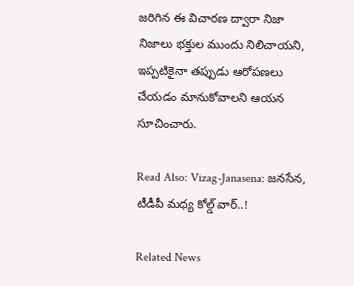జరిగిన ఈ విచారణ ద్వారా నిజా నిజాలు భక్తుల ముందు నిలిచాయని, ఇప్పటికైనా తప్పుడు ఆరోపణలు చేయడం మానుకోవాలని ఆయన సూచించారు.

Read Also: Vizag-Janasena: జనసేన, టీడీపీ మధ్య కోల్డ్ వార్..!

Related News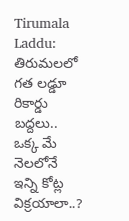Tirumala Laddu: తిరుమలలో గత లడ్డూ రికార్డు బద్దలు.. ఒక్క మే నెలలోనే ఇన్ని కోట్ల విక్రయాలా..?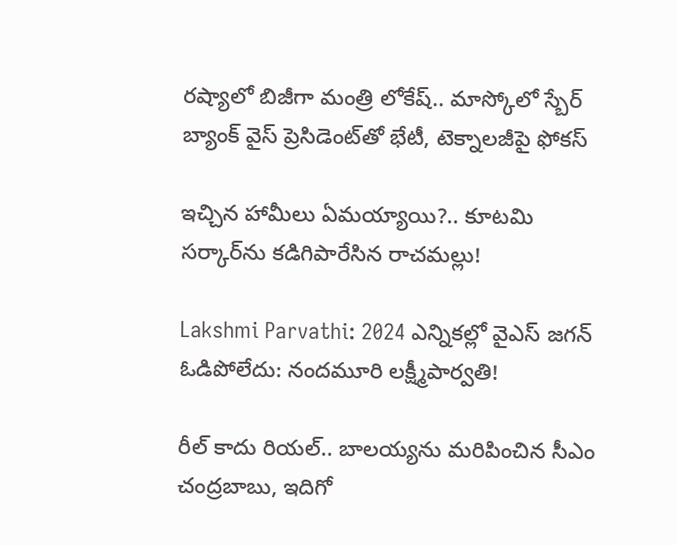రష్యాలో బిజీగా మంత్రి లోకేష్.. మాస్కోలో స్బేర్‌ బ్యాంక్ వైస్ ప్రెసిడెంట్‌తో భేటీ, టెక్నాలజీపై ఫోకస్

ఇచ్చిన హామీలు ఏమయ్యాయి?.. కూటమి సర్కార్‌ను కడిగిపారేసిన రాచమల్లు!

Lakshmi Parvathi: 2024 ఎన్నికల్లో వైఎస్ జగన్ ఓడిపోలేదు: నందమూరి లక్ష్మీపార్వతి!

రీల్ కాదు రియల్.. బాలయ్యను మరిపించిన సీఎం చంద్రబాబు, ఇదిగో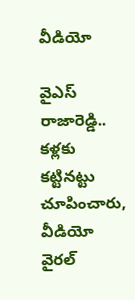వీడియో

వైఎస్ రాజారెడ్డి.. కళ్లకు కట్టినట్టు చూపించారు, వీడియో వైరల్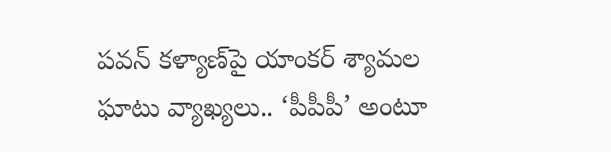పవన్ కళ్యాణ్‌పై యాంకర్ శ్యామల ఘాటు వ్యాఖ్యలు.. ‘పీపీపీ’ అంటూ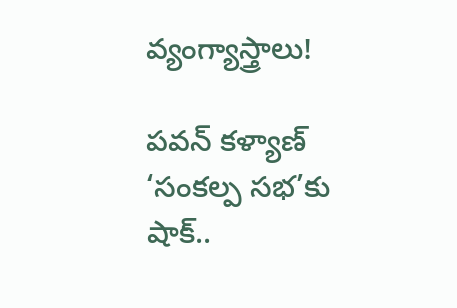వ్యంగ్యాస్త్రాలు!

పవన్ కళ్యాణ్ ‘సంకల్ప సభ’కు షాక్..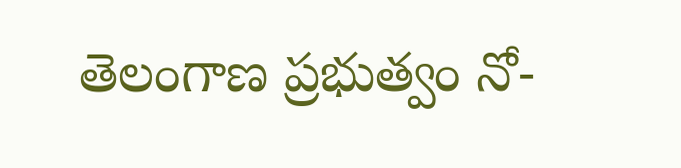తెలంగాణ ప్రభుత్వం నో-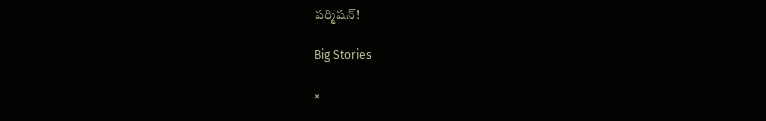పర్మిషన్!

Big Stories

×